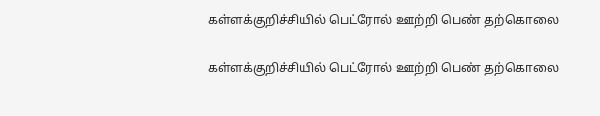கள்ளக்குறிச்சியில் பெட்ரோல் ஊற்றி பெண் தற்கொலை

கள்ளக்குறிச்சியில் பெட்ரோல் ஊற்றி பெண் தற்கொலை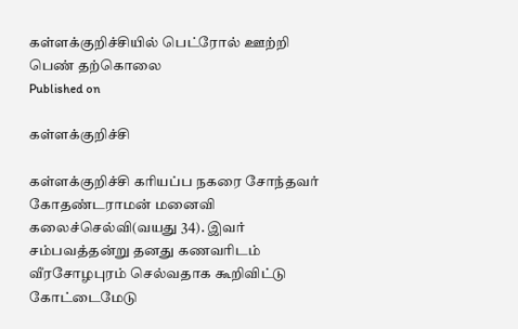கள்ளக்குறிச்சியில் பெட்ரோல் ஊற்றி பெண் தற்கொலை
Published on

கள்ளக்குறிச்சி

கள்ளக்குறிச்சி கரியப்ப நகரை சோந்தவர் கோதண்டராமன் மனைவி கலைச்செல்வி(வயது 34). இவர் சம்பவத்தன்று தனது கணவரிடம் வீரசோழபுரம் செல்வதாக கூறிவிட்டு கோட்டைமேடு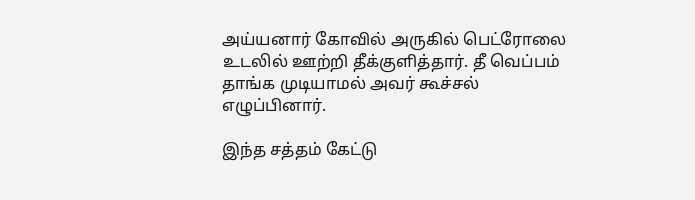அய்யனார் கோவில் அருகில் பெட்ரோலை உடலில் ஊற்றி தீக்குளித்தார். தீ வெப்பம் தாங்க முடியாமல் அவர் கூச்சல் எழுப்பினார்.

இந்த சத்தம் கேட்டு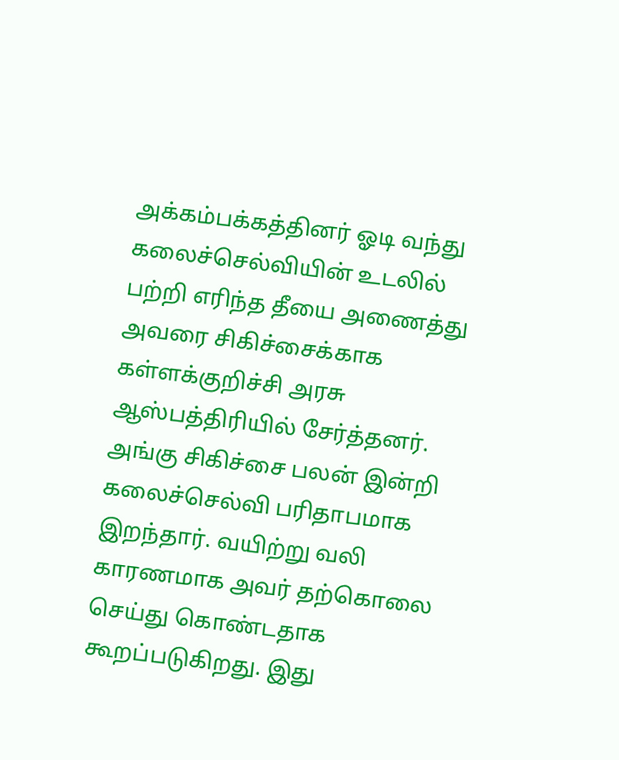அக்கம்பக்கத்தினர் ஓடி வந்து கலைச்செல்வியின் உடலில் பற்றி எரிந்த தீயை அணைத்து அவரை சிகிச்சைக்காக கள்ளக்குறிச்சி அரசு ஆஸ்பத்திரியில் சேர்த்தனர். அங்கு சிகிச்சை பலன் இன்றி கலைச்செல்வி பரிதாபமாக இறந்தார். வயிற்று வலி காரணமாக அவர் தற்கொலை செய்து கொண்டதாக கூறப்படுகிறது. இது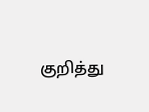குறித்து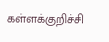கள்ளக்குறிச்சி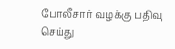போலீசார் வழக்கு பதிவு செய்து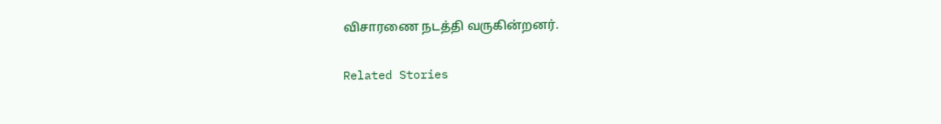விசாரணை நடத்தி வருகின்றனர்.

Related Stories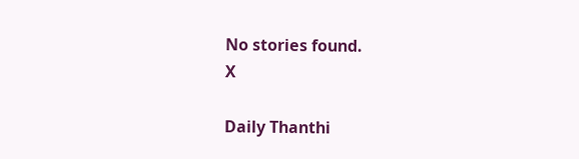No stories found.
X

Daily Thanthi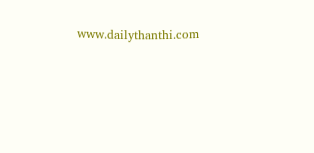www.dailythanthi.com